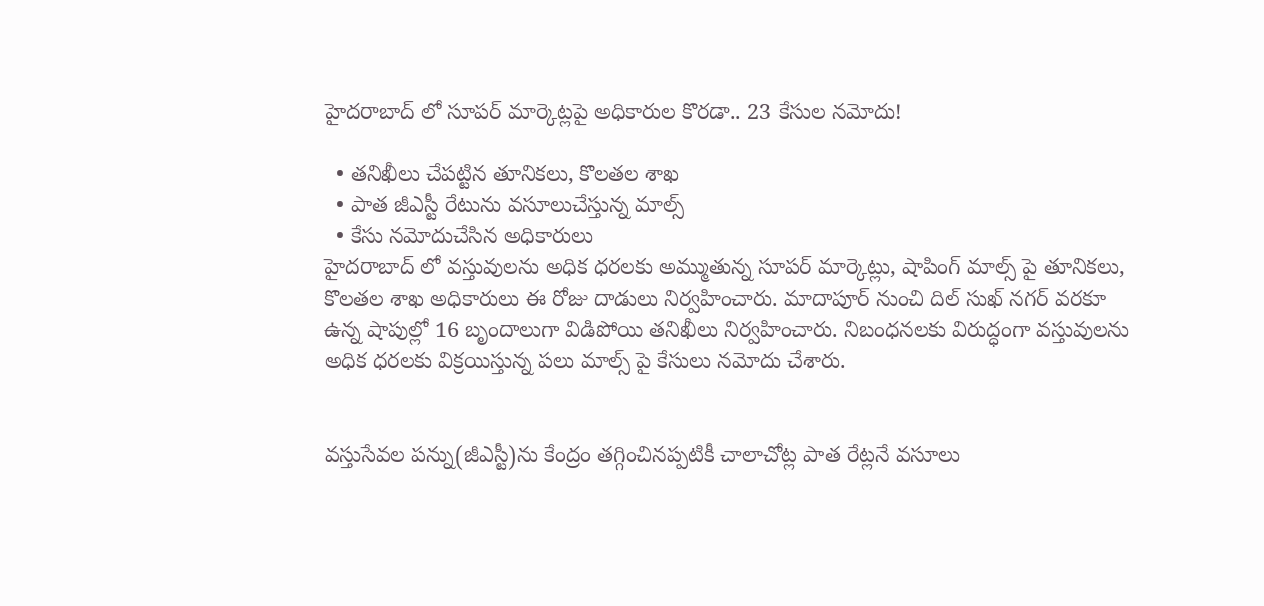హైదరాబాద్ లో సూపర్ మార్కెట్లపై అధికారుల కొరడా.. 23 కేసుల నమోదు!

  • తనిఖీలు చేపట్టిన తూనికలు, కొలతల శాఖ
  • పాత జీఎస్టీ రేటును వసూలుచేస్తున్న మాల్స్
  • కేసు నమోదుచేసిన అధికారులు
హైదరాబాద్ లో వస్తువులను అధిక ధరలకు అమ్ముతున్న సూపర్ మార్కెట్లు, షాపింగ్ మాల్స్ పై తూనికలు, కొలతల శాఖ అధికారులు ఈ రోజు దాడులు నిర్వహించారు. మాదాపూర్ నుంచి దిల్ సుఖ్ నగర్ వరకూ ఉన్న షాపుల్లో 16 బృందాలుగా విడిపోయి తనిఖీలు నిర్వహించారు. నిబంధనలకు విరుద్ధంగా వస్తువులను అధిక ధరలకు విక్రయిస్తున్న పలు మాల్స్ పై కేసులు నమోదు చేశారు.


వస్తుసేవల పన్ను(జీఎస్టీ)ను కేంద్రం తగ్గించినప్పటికీ చాలాచోట్ల పాత రేట్లనే వసూలు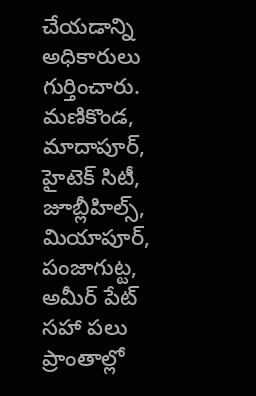చేయడాన్ని అధికారులు గుర్తించారు. మణికొండ, మాదాపూర్, హైటెక్ సిటీ, జూబ్లీహిల్స్, మియాపూర్, పంజాగుట్ట, అమీర్ పేట్ సహా పలు ప్రాంతాల్లో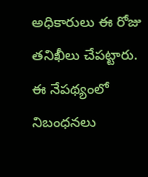అధికారులు ఈ రోజు తనిఖీలు చేపట్టారు. ఈ నేపథ్యంలో నిబంధనలు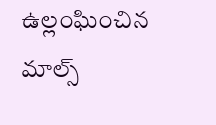ఉల్లంఘించిన మాల్స్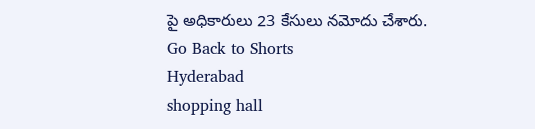పై అధికారులు 23 కేసులు నమోదు చేశారు.
Go Back to Shorts
Hyderabad
shopping hall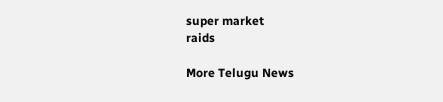super market
raids

More Telugu News